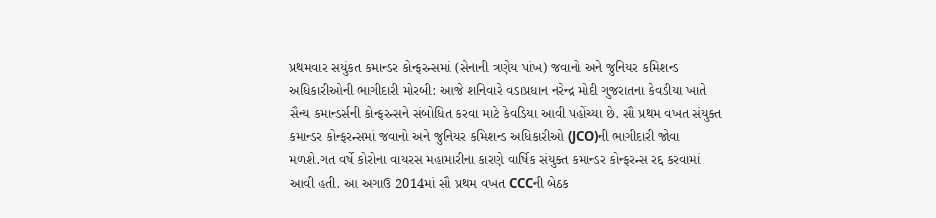પ્રથમવાર સયુંકત કમાન્ડર કોન્ફરન્સમાં (સેનાની ત્રણેય પાંખ) જવાનો અને જુનિયર કમિશન્ડ અધિકારીઓની ભાગીદારી મોરબી: આજે શનિવારે વડાપ્રધાન નરેન્દ્ર મોદી ગુજરાતના કેવડીયા ખાતે સૈન્ય કમાન્ડર્સની કોન્ફરન્સને સંબોધિત કરવા માટે કેવડિયા આવી પહોંચ્યા છે. સૌ પ્રથમ વખત સંયુક્ત કમાન્ડર કોન્ફરન્સમાં જવાનો અને જુનિયર કમિશન્ડ અધિકારીઓ (JCO)ની ભાગીદારી જોવા મળશે.ગત વર્ષે કોરોના વાયરસ મહામારીના કારણે વાર્ષિક સંયુક્ત કમાન્ડર કોન્ફરન્સ રદ્દ કરવામાં આવી હતી. આ અગાઉ 2014માં સૌ પ્રથમ વખત CCCની બેઠક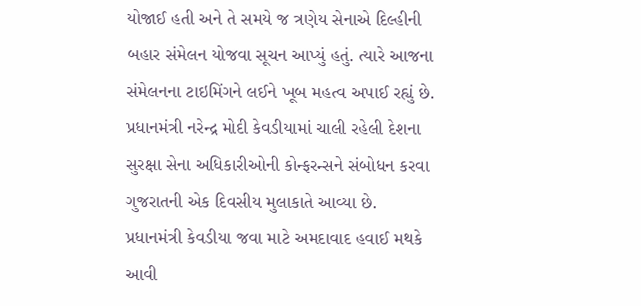યોજાઈ હતી અને તે સમયે જ ત્રણેય સેનાએ દિલ્હીની બહાર સંમેલન યોજવા સૂચન આપ્યું હતું. ત્યારે આજના સંમેલનના ટાઇમિંગને લઈને ખૂબ મહત્વ અપાઈ રહ્યું છે. પ્રધાનમંત્રી નરેન્દ્ર મોદી કેવડીયામાં ચાલી રહેલી દેશના સુરક્ષા સેના અધિકારીઓની કોન્ફરન્સને સંબોધન કરવા ગુજરાતની એક દિવસીય મુલાકાતે આવ્યા છે. પ્રધાનમંત્રી કેવડીયા જવા માટે અમદાવાદ હવાઈ મથકે આવી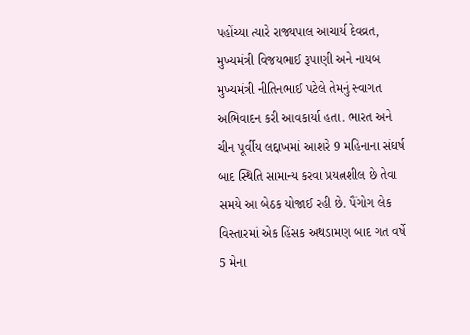પહોંચ્યા ત્યારે રાજ્યપાલ આચાર્ય દેવવ્રત, મુખ્યમંત્રી વિજયભાઈ રૂપાણી અને નાયબ મુખ્યમંત્રી નીતિનભાઈ પટેલે તેમનું સ્વાગત અભિવાદન કરી આવકાર્યા હતા. ભારત અને ચીન પૂર્વીય લદ્દાખમાં આશરે 9 મહિનાના સંઘર્ષ બાદ સ્થિતિ સામાન્ય કરવા પ્રયત્નશીલ છે તેવા સમયે આ બેઠક યોજાઈ રહી છે. પૈંગોગ લેક વિસ્તારમાં એક હિંસક અથડામણ બાદ ગત વર્ષે 5 મેના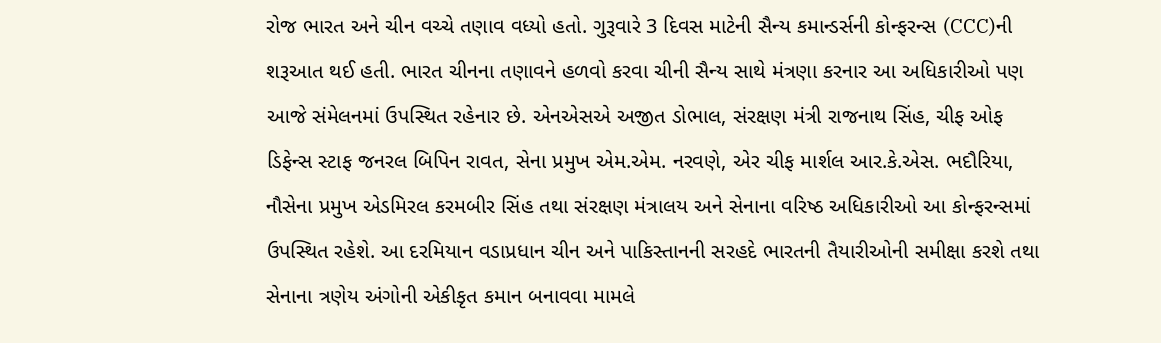રોજ ભારત અને ચીન વચ્ચે તણાવ વધ્યો હતો. ગુરૂવારે 3 દિવસ માટેની સૈન્ય કમાન્ડર્સની કોન્ફરન્સ (CCC)ની શરૂઆત થઈ હતી. ભારત ચીનના તણાવને હળવો કરવા ચીની સૈન્ય સાથે મંત્રણા કરનાર આ અધિકારીઓ પણ આજે સંમેલનમાં ઉપસ્થિત રહેનાર છે. એનએસએ અજીત ડોભાલ, સંરક્ષણ મંત્રી રાજનાથ સિંહ, ચીફ ઓફ ડિફેન્સ સ્ટાફ જનરલ બિપિન રાવત, સેના પ્રમુખ એમ.એમ. નરવણે, એર ચીફ માર્શલ આર.કે.એસ. ભદૌરિયા, નૌસેના પ્રમુખ એડમિરલ કરમબીર સિંહ તથા સંરક્ષણ મંત્રાલય અને સેનાના વરિષ્ઠ અધિકારીઓ આ કોન્ફરન્સમાં ઉપસ્થિત રહેશે. આ દરમિયાન વડાપ્રધાન ચીન અને પાકિસ્તાનની સરહદે ભારતની તૈયારીઓની સમીક્ષા કરશે તથા સેનાના ત્રણેય અંગોની એકીકૃત કમાન બનાવવા મામલે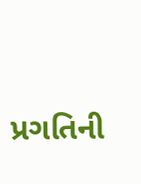પ્રગતિની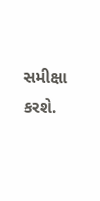સમીક્ષા કરશે.